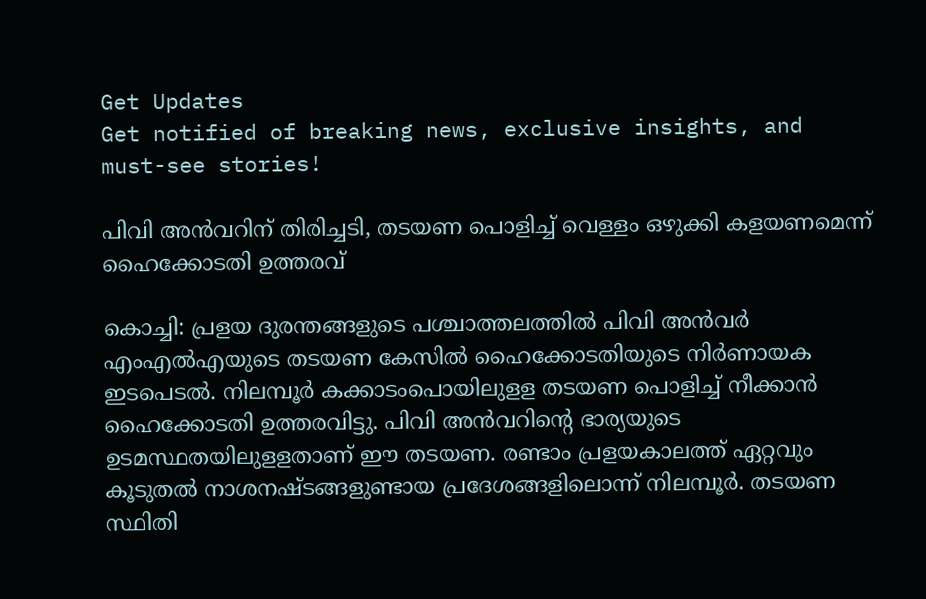Get Updates
Get notified of breaking news, exclusive insights, and must-see stories!

പിവി അൻവറിന് തിരിച്ചടി, തടയണ പൊളിച്ച് വെള്ളം ഒഴുക്കി കളയണമെന്ന് ഹൈക്കോടതി ഉത്തരവ്

കൊച്ചി: പ്രളയ ദുരന്തങ്ങളുടെ പശ്ചാത്തലത്തില്‍ പിവി അന്‍വര്‍ എംഎല്‍എയുടെ തടയണ കേസില്‍ ഹൈക്കോടതിയുടെ നിര്‍ണായക ഇടപെടല്‍. നിലമ്പൂര്‍ കക്കാടംപൊയിലുളള തടയണ പൊളിച്ച് നീക്കാന്‍ ഹൈക്കോടതി ഉത്തരവിട്ടു. പിവി അന്‍വറിന്റെ ഭാര്യയുടെ ഉടമസ്ഥതയിലുളളതാണ് ഈ തടയണ. രണ്ടാം പ്രളയകാലത്ത് ഏറ്റവും കൂടുതല്‍ നാശനഷ്ടങ്ങളുണ്ടായ പ്രദേശങ്ങളിലൊന്ന് നിലമ്പൂര്‍. തടയണ സ്ഥിതി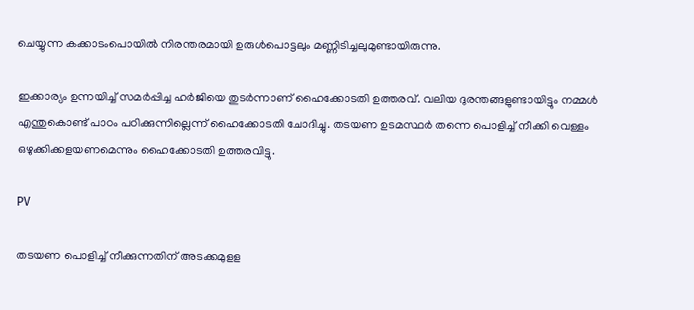ചെയ്യുന്ന കക്കാടംപൊയില്‍ നിരന്തരമായി ഉരുള്‍പൊട്ടലും മണ്ണിടിച്ചലുമുണ്ടായിരുന്നു.

ഇക്കാര്യം ഉന്നയിച്ച് സമര്‍പ്പിച്ച ഹര്‍ജിയെ തുടര്‍ന്നാണ് ഹൈക്കോടതി ഉത്തരവ്. വലിയ ദുരന്തങ്ങളുണ്ടായിട്ടും നമ്മള്‍ എന്തുകൊണ്ട് പാഠം പഠിക്കുന്നില്ലെന്ന് ഹൈക്കോടതി ചോദിച്ചു. തടയണ ഉടമസ്ഥര്‍ തന്നെ പൊളിച്ച് നീക്കി വെള്ളം ഒഴുക്കിക്കളയണമെന്നും ഹൈക്കോടതി ഉത്തരവിട്ടു.

PV

തടയണ പൊളിച്ച് നീക്കുന്നതിന് അടക്കമുളള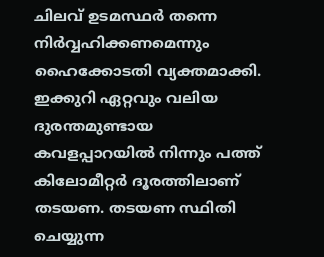ചിലവ് ഉടമസ്ഥര്‍ തന്നെ നിര്‍വ്വഹിക്കണമെന്നും ഹൈക്കോടതി വ്യക്തമാക്കി. ഇക്കുറി ഏറ്റവും വലിയ ദുരന്തമുണ്ടായ കവളപ്പാറയില്‍ നിന്നും പത്ത് കിലോമീറ്റര്‍ ദൂരത്തിലാണ് തടയണ. തടയണ സ്ഥിതി ചെയ്യുന്ന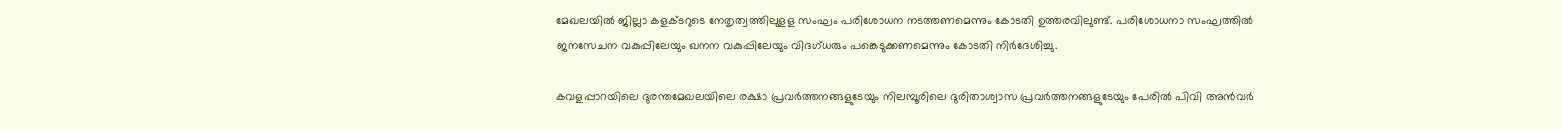മേഖലയില്‍ ജില്ലാ കളക്ടറുടെ നേതൃത്വത്തിലുളള സംഘം പരിശോധന നടത്തണമെന്നും കോടതി ഉത്തരവിലുണ്ട്. പരിശോധനാ സംഘത്തില്‍ ജനസേചന വകുപ്പിലേയും ഖനന വകുപ്പിലേയും വിദഗ്ധരും പങ്കെടുക്കണമെന്നും കോടതി നിര്‍ദേശിച്ചു.

കവളപ്പാറയിലെ ദുരന്തമേഖലയിലെ രക്ഷാ പ്രവര്‍ത്തനങ്ങളുടേയും നിലമ്പൂരിലെ ദുരിതാശ്വാസ പ്രവര്‍ത്തനങ്ങളുടേയും പേരില്‍ പിവി അന്‍വര്‍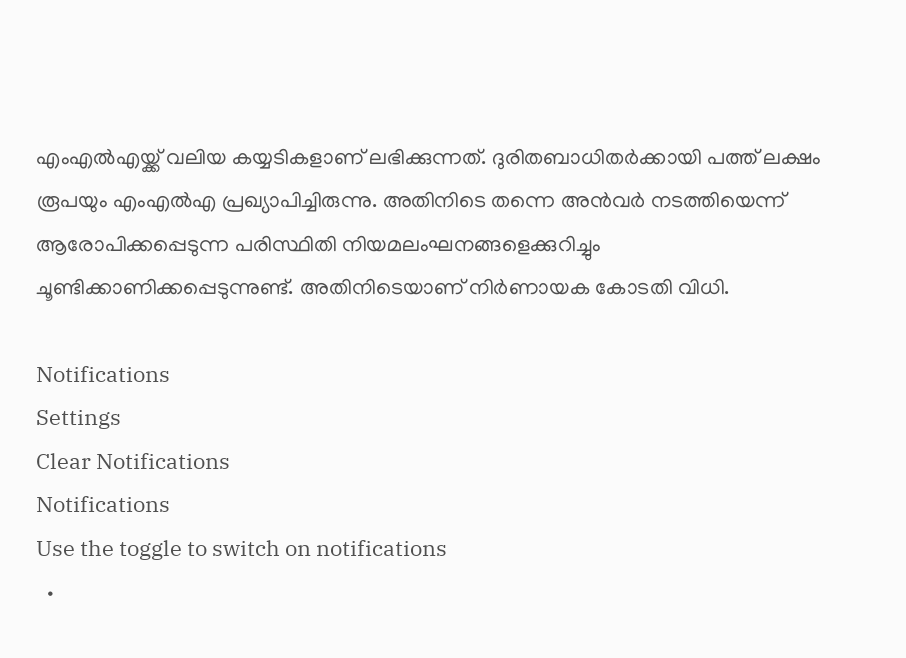എംഎല്‍എയ്ക്ക് വലിയ കയ്യടികളാണ് ലഭിക്കുന്നത്. ദുരിതബാധിതര്‍ക്കായി പത്ത് ലക്ഷം രൂപയും എംഎല്‍എ പ്രഖ്യാപിച്ചിരുന്നു. അതിനിടെ തന്നെ അന്‍വര്‍ നടത്തിയെന്ന് ആരോപിക്കപ്പെടുന്ന പരിസ്ഥിതി നിയമലംഘനങ്ങളെക്കുറിച്ചും ചൂണ്ടിക്കാണിക്കപ്പെടുന്നുണ്ട്. അതിനിടെയാണ് നിര്‍ണായക കോടതി വിധി.

Notifications
Settings
Clear Notifications
Notifications
Use the toggle to switch on notifications
  •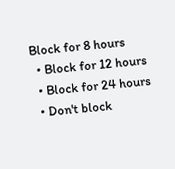Block for 8 hours
  • Block for 12 hours
  • Block for 24 hours
  • Don't block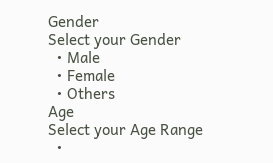Gender
Select your Gender
  • Male
  • Female
  • Others
Age
Select your Age Range
  •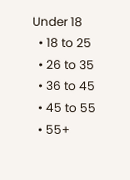Under 18
  • 18 to 25
  • 26 to 35
  • 36 to 45
  • 45 to 55
  • 55+